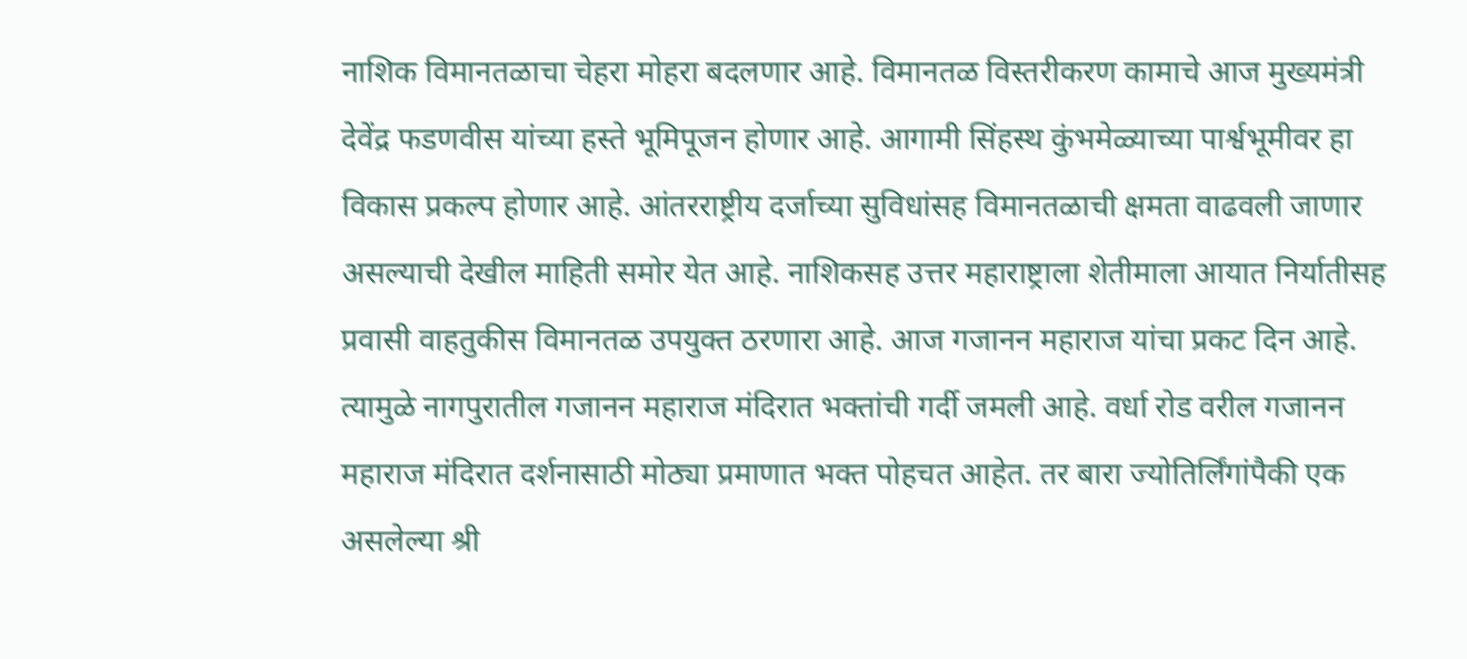नाशिक विमानतळाचा चेहरा मोहरा बदलणार आहे. विमानतळ विस्तरीकरण कामाचे आज मुख्यमंत्री देवेंद्र फडणवीस यांच्या हस्ते भूमिपूजन होणार आहे. आगामी सिंहस्थ कुंभमेळ्याच्या पार्श्वभूमीवर हा विकास प्रकल्प होणार आहे. आंतरराष्ट्रीय दर्जाच्या सुविधांसह विमानतळाची क्षमता वाढवली जाणार असल्याची देखील माहिती समोर येत आहे. नाशिकसह उत्तर महाराष्ट्राला शेतीमाला आयात निर्यातीसह प्रवासी वाहतुकीस विमानतळ उपयुक्त ठरणारा आहे. आज गजानन महाराज यांचा प्रकट दिन आहे. त्यामुळे नागपुरातील गजानन महाराज मंदिरात भक्तांची गर्दी जमली आहे. वर्धा रोड वरील गजानन महाराज मंदिरात दर्शनासाठी मोठ्या प्रमाणात भक्त पोहचत आहेत. तर बारा ज्योतिर्लिंगांपैकी एक असलेल्या श्री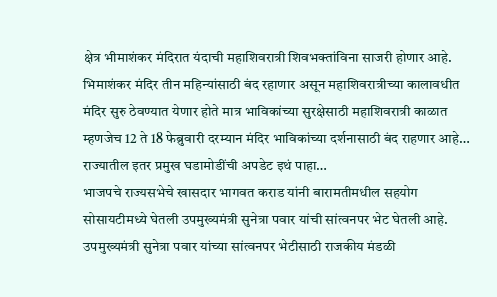क्षेत्र भीमाशंकर मंदिरात यंदाची महाशिवरात्री शिवभक्तांविना साजरी होणार आहे. भिमाशंकर मंदिर तीन महिन्यांसाठी बंद रहाणार असून महाशिवरात्रीच्या कालावधीत मंदिर सुरु ठेवण्यात येणार होते मात्र भाविकांच्या सुरक्षेसाठी महाशिवरात्री काळात म्हणजेच 12 ते 18 फेब्रुवारी दरम्यान मंदिर भाविकांच्या दर्शनासाठी बंद राहणार आहे… राज्यातील इतर प्रमुख घडामोडींची अपडेट इथं पाहा…
भाजपचे राज्यसभेचे खासदार भागवत कराड यांनी बारामतीमधील सहयोग सोसायटीमध्ये घेतली उपमुख्यमंत्री सुनेत्रा पवार यांची सांत्वनपर भेट घेतली आहे. उपमुख्यमंत्री सुनेत्रा पवार यांच्या सांत्वनपर भेटीसाठी राजकीय मंडळी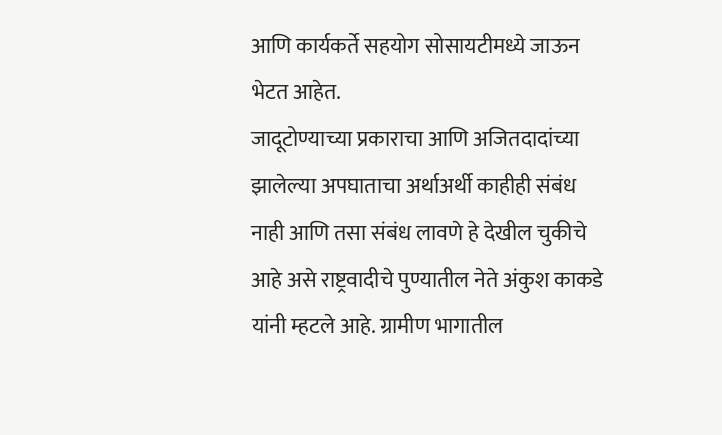आणि कार्यकर्ते सहयोग सोसायटीमध्ये जाऊन भेटत आहेत.
जादूटोण्याच्या प्रकाराचा आणि अजितदादांच्या झालेल्या अपघाताचा अर्थाअर्थी काहीही संबंध नाही आणि तसा संबंध लावणे हे देखील चुकीचे आहे असे राष्ट्रवादीचे पुण्यातील नेते अंकुश काकडे यांनी म्हटले आहे. ग्रामीण भागातील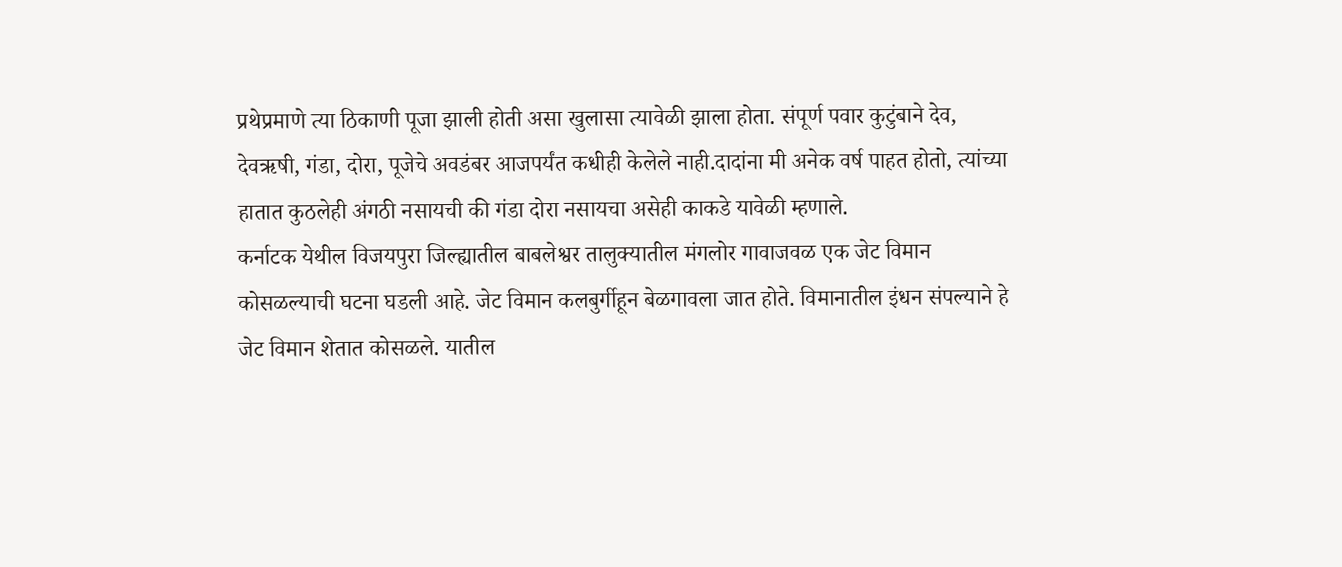प्रथेप्रमाणे त्या ठिकाणी पूजा झाली होती असा खुलासा त्यावेळी झाला होता. संपूर्ण पवार कुटुंबाने देव, देवऋषी, गंडा, दोरा, पूजेचे अवडंबर आजपर्यंत कधीही केलेले नाही.दादांना मी अनेक वर्ष पाहत होतो, त्यांच्या हातात कुठलेही अंगठी नसायची की गंडा दोरा नसायचा असेही काकडे यावेळी म्हणाले.
कर्नाटक येथील विजयपुरा जिल्ह्यातील बाबलेश्वर तालुक्यातील मंगलोर गावाजवळ एक जेट विमान कोसळल्याची घटना घडली आहे. जेट विमान कलबुर्गीहून बेळगावला जात होते. विमानातील इंधन संपल्याने हे जेट विमान शेतात कोसळले. यातील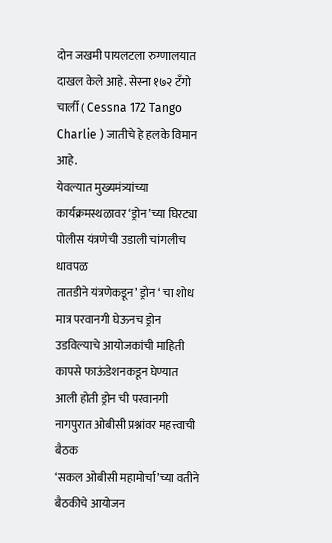दोन जखमी पायलटला रुग्णालयात दाखल केले आहे. सेस्ना १७२ टँगो चार्ली ( Cessna 172 Tango Charlie ) जातीचे हे हलके विमान आहे.
येवल्यात मुख्यमंत्र्यांच्या कार्यक्रमस्थळावर ‘ड्रोन’च्या घिरट्या
पोलीस यंत्रणेची उडाली चांगलीच धावपळ
तातडीने यंत्रणेकडून’ ड्रोन ‘ चा शोध
मात्र परवानगी घेऊनच ड्रोन उडविल्याचे आयोजकांची माहिती
कापसे फाऊंडेशनकडून घेण्यात आली होती ड्रोन ची परवानगी
नागपुरात ओबीसी प्रश्नांवर महत्त्वाची बैठक
‘सकल ओबीसी महामोर्चा’च्या वतीने बैठकीचे आयोजन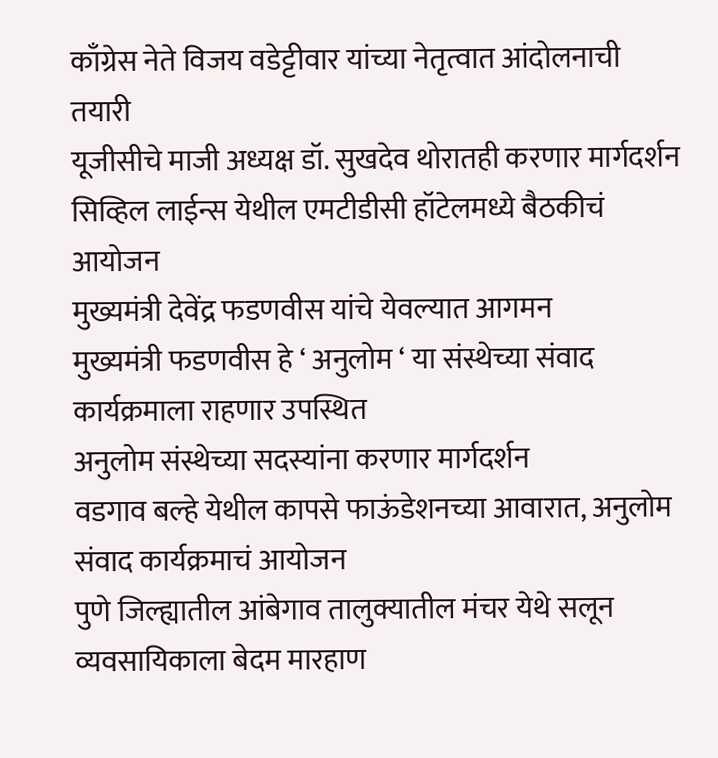काँग्रेस नेते विजय वडेट्टीवार यांच्या नेतृत्वात आंदोलनाची तयारी
यूजीसीचे माजी अध्यक्ष डॉ. सुखदेव थोरातही करणार मार्गदर्शन
सिव्हिल लाईन्स येथील एमटीडीसी हॉटेलमध्ये बैठकीचं आयोजन
मुख्यमंत्री देवेंद्र फडणवीस यांचे येवल्यात आगमन
मुख्यमंत्री फडणवीस हे ‘ अनुलोम ‘ या संस्थेच्या संवाद कार्यक्रमाला राहणार उपस्थित
अनुलोम संस्थेच्या सदस्यांना करणार मार्गदर्शन
वडगाव बल्हे येथील कापसे फाऊंडेशनच्या आवारात, अनुलोम संवाद कार्यक्रमाचं आयोजन
पुणे जिल्ह्यातील आंबेगाव तालुक्यातील मंचर येथे सलून व्यवसायिकाला बेदम मारहाण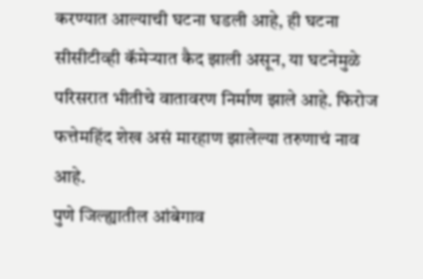करण्यात आल्याची घटना घडली आहे, ही घटना सीसीटीव्ही कॅमेऱ्यात कैद झाली असून, या घटनेमुळे परिसरात भीतीचे वातावरण निर्माण झाले आहे. फिरोज फत्तेमहिंद शेख असं मारहाण झालेल्या तरुणाचं नाव आहे.
पुणे जिल्ह्यातील आंबेगाव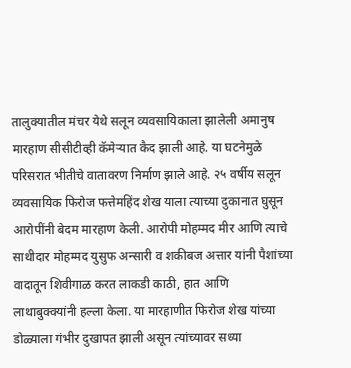तालुक्यातील मंचर येथे सलून व्यवसायिकाला झालेली अमानुष मारहाण सीसीटीव्ही कॅमेऱ्यात कैद झाली आहे. या घटनेमुळे परिसरात भीतीचे वातावरण निर्माण झाले आहे. २५ वर्षीय सलून व्यवसायिक फिरोज फत्तेमहिंद शेख याला त्याच्या दुकानात घुसून आरोपींनी बेदम मारहाण केली. आरोपी मोहम्मद मीर आणि त्याचे साथीदार मोहम्मद युसुफ अन्सारी व शकीबज अत्तार यांनी पैशांच्या वादातून शिवीगाळ करत लाकडी काठी, हात आणि लाथाबुक्क्यांनी हल्ला केला. या मारहाणीत फिरोज शेख यांच्या डोळ्याला गंभीर दुखापत झाली असून त्यांच्यावर सध्या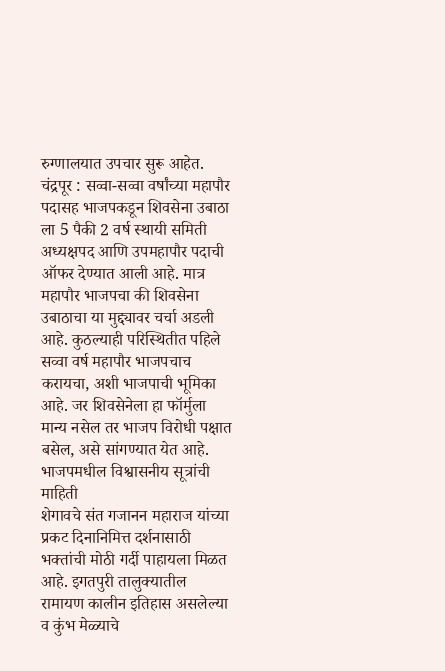रुग्णालयात उपचार सुरू आहेत.
चंद्रपूर : सव्वा-सव्वा वर्षांच्या महापौर पदासह भाजपकडून शिवसेना उबाठा ला 5 पैकी 2 वर्ष स्थायी समिती अध्यक्षपद आणि उपमहापौर पदाची ऑफर देण्यात आली आहे. मात्र महापौर भाजपचा की शिवसेना उबाठाचा या मुद्द्यावर चर्चा अडली आहे. कुठल्याही परिस्थितीत पहिले सव्वा वर्ष महापौर भाजपचाच करायचा, अशी भाजपाची भूमिका आहे. जर शिवसेनेला हा फॉर्मुला मान्य नसेल तर भाजप विरोधी पक्षात बसेल, असे सांगण्यात येत आहे.
भाजपमधील विश्वासनीय सूत्रांची माहिती
शेगावचे संत गजानन महाराज यांच्या प्रकट दिनानिमित्त दर्शनासाठी भक्तांची मोठी गर्दी पाहायला मिळत आहे. इगतपुरी तालुक्यातील रामायण कालीन इतिहास असलेल्या व कुंभ मेळ्याचे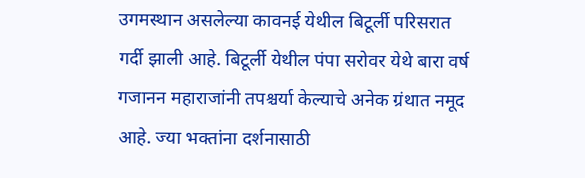उगमस्थान असलेल्या कावनई येथील बिटूर्ली परिसरात गर्दी झाली आहे. बिटूर्ली येथील पंपा सरोवर येथे बारा वर्ष गजानन महाराजांनी तपश्चर्या केल्याचे अनेक ग्रंथात नमूद आहे. ज्या भक्तांना दर्शनासाठी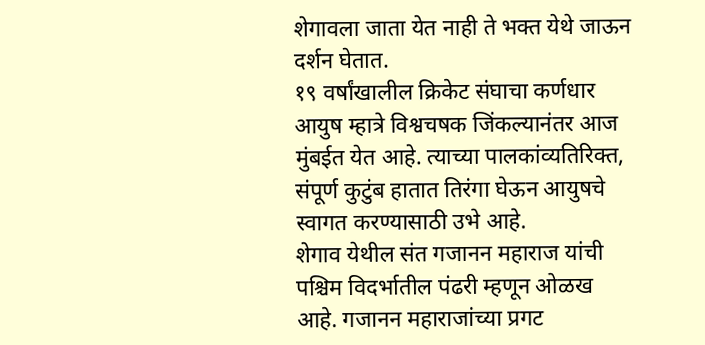शेगावला जाता येत नाही ते भक्त येथे जाऊन दर्शन घेतात.
१९ वर्षांखालील क्रिकेट संघाचा कर्णधार आयुष म्हात्रे विश्वचषक जिंकल्यानंतर आज मुंबईत येत आहे. त्याच्या पालकांव्यतिरिक्त, संपूर्ण कुटुंब हातात तिरंगा घेऊन आयुषचे स्वागत करण्यासाठी उभे आहे.
शेगाव येथील संत गजानन महाराज यांची पश्चिम विदर्भातील पंढरी म्हणून ओळख आहे. गजानन महाराजांच्या प्रगट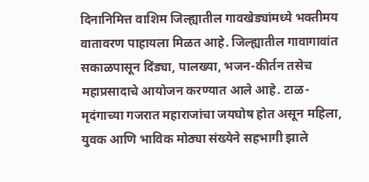दिनानिमित्त वाशिम जिल्ह्यातील गावखेड्यांमध्ये भक्तीमय वातावरण पाहायला मिळत आहे. जिल्ह्यातील गावागावांत सकाळपासून दिंड्या, पालख्या, भजन-कीर्तन तसेच महाप्रसादाचे आयोजन करण्यात आले आहे. टाळ-मृदंगाच्या गजरात महाराजांचा जयघोष होत असून महिला, युवक आणि भाविक मोठ्या संख्येने सहभागी झाले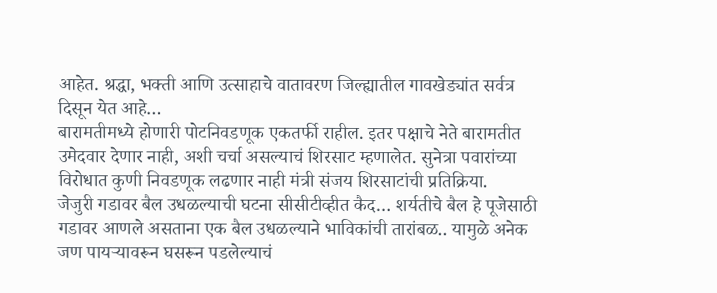आहेत. श्रद्धा, भक्ती आणि उत्साहाचे वातावरण जिल्ह्यातील गावखेड्यांत सर्वत्र दिसून येत आहे…
बारामतीमध्ये होणारी पोटनिवडणूक एकतर्फी राहील. इतर पक्षाचे नेते बारामतीत उमेदवार देणार नाही, अशी चर्चा असल्याचं शिरसाट म्हणालेत. सुनेत्रा पवारांच्या विरोधात कुणी निवडणूक लढणार नाही मंत्री संजय शिरसाटांची प्रतिक्रिया.
जेजुरी गडावर बैल उधळल्याची घटना सीसीटीव्हीत कैद… शर्यतीचे बैल हे पूजेसाठी गडावर आणले असताना एक बैल उधळल्याने भाविकांची तारांबळ.. यामुळे अनेक जण पायऱ्यावरून घसरून पडलेल्याचं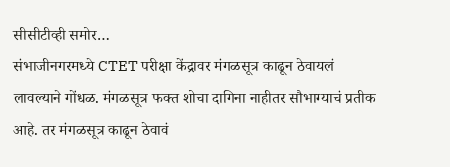सीसीटीव्ही समोर…
संभाजीनगरमध्ये CTET परीक्षा केंद्रावर मंगळसूत्र काढून ठेवायलं लावल्याने गोंधळ. मंगळसूत्र फक्त शोचा दागिना नाहीतर सौभाग्याचं प्रतीक आहे. तर मंगळसूत्र काढून ठेवावं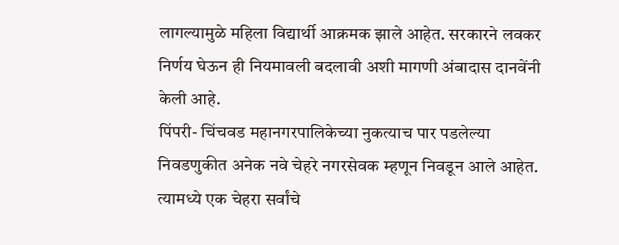लागल्यामुळे महिला विद्यार्थी आक्रमक झाले आहेत. सरकारने लवकर निर्णय घेऊन ही नियमावली बदलावी अशी मागणी अंबादास दानवेंनी केली आहे.
पिंपरी- चिंचवड महानगरपालिकेच्या नुकत्याच पार पडलेल्या निवडणुकीत अनेक नवे चेहरे नगरसेवक म्हणून निवडून आले आहेत. त्यामध्ये एक चेहरा सर्वांचे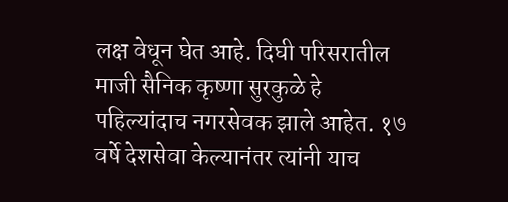लक्ष वेधून घेत आहे. दिघी परिसरातील माजी सैनिक कृष्णा सुरकुळे हे पहिल्यांदाच नगरसेवक झाले आहेत. १७ वर्षे देशसेवा केल्यानंतर त्यांनी याच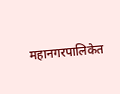महानगरपालिकेत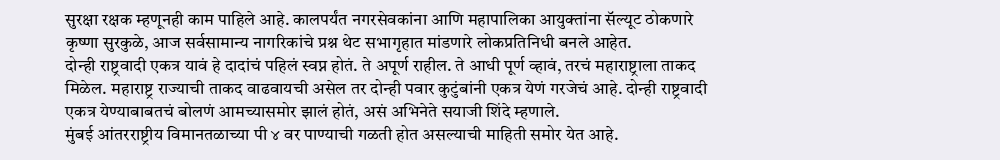सुरक्षा रक्षक म्हणूनही काम पाहिले आहे. कालपर्यंत नगरसेवकांना आणि महापालिका आयुक्तांना सॅल्यूट ठोकणारे कृष्णा सुरकुळे, आज सर्वसामान्य नागरिकांचे प्रश्न थेट सभागृहात मांडणारे लोकप्रतिनिधी बनले आहेत.
दोन्ही राष्ट्रवादी एकत्र यावं हे दादांचं पहिलं स्वप्न होतं. ते अपूर्ण राहील. ते आधी पूर्ण व्हावं, तरचं महाराष्ट्राला ताकद मिळेल. महाराष्ट्र राज्याची ताकद वाढवायची असेल तर दोन्ही पवार कुटुंबांनी एकत्र येणं गरजेचं आहे. दोन्ही राष्ट्रवादी एकत्र येण्याबाबतचं बोलणं आमच्यासमोर झालं होतं, असं अभिनेते सयाजी शिंदे म्हणाले.
मुंबई आंतरराष्ट्रीय विमानतळाच्या पी ४ वर पाण्याची गळती होत असल्याची माहिती समोर येत आहे.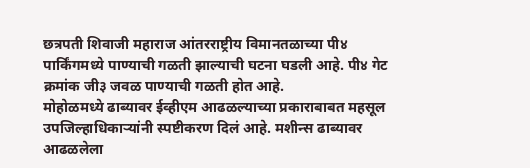छत्रपती शिवाजी महाराज आंतरराष्ट्रीय विमानतळाच्या पी४ पार्किंगमध्ये पाण्याची गळती झाल्याची घटना घडली आहे. पी४ गेट क्रमांक जी३ जवळ पाण्याची गळती होत आहे.
मोहोळमध्ये ढाब्यावर ईव्हीएम आढळल्याच्या प्रकाराबाबत महसूल उपजिल्हाधिकाऱ्यांनी स्पष्टीकरण दिलं आहे. मशीन्स ढाब्यावर आढळलेला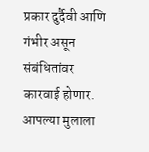प्रकार दुर्दैवी आणि गंभीर असून संबंधितांवर कारवाई होणार. आपल्या मुलाला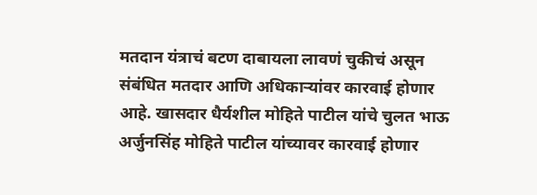मतदान यंत्राचं बटण दाबायला लावणं चुकीचं असून संबंधित मतदार आणि अधिकाऱ्यांवर कारवाई होणार आहे. खासदार धैर्यशील मोहिते पाटील यांचे चुलत भाऊ अर्जुनसिंह मोहिते पाटील यांच्यावर कारवाई होणार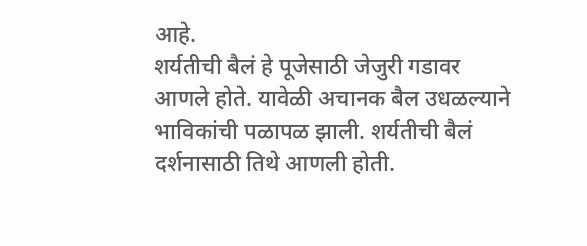आहे.
शर्यतीची बैलं हे पूजेसाठी जेजुरी गडावर आणले होते. यावेळी अचानक बैल उधळल्याने भाविकांची पळापळ झाली. शर्यतीची बैलं दर्शनासाठी तिथे आणली होती.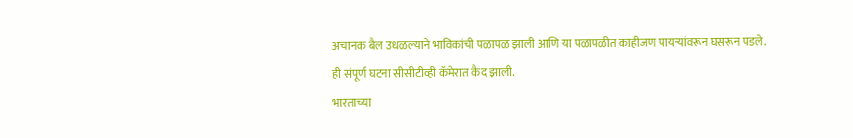अचानक बैल उधळल्याने भाविकांची पळापळ झाली आणि या पळापळीत काहीजण पायऱ्यांवरून घसरून पडले. ही संपूर्ण घटना सीसीटीव्ही कॅमेरात कैद झाली.
भारताच्या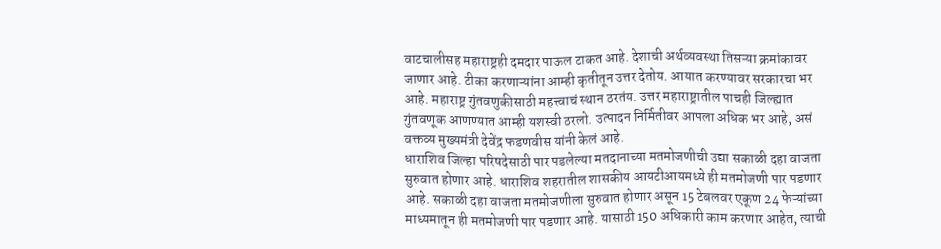वाटचालीसह महाराष्ट्रही दमदार पाऊल टाकत आहे. देशाची अर्थव्यवस्था तिसऱ्या क्रमांकावर जाणार आहे. टीका करणाऱ्यांना आम्ही कृतीतून उत्तर देतोय. आयात करण्यावर सरकारचा भर आहे. महाराष्ट्र गुंतवणुकीसाठी महत्त्वाचं स्थान ठरतंय. उत्तर महाराष्ट्रातील पाचही जिल्ह्यात गुंतवणूक आणण्यात आम्ही यशस्वी ठरलो. उत्पादन निर्मितीवर आपला अधिक भर आहे, असं वक्तव्य मुख्यमंत्री देवेंद्र फडणवीस यांनी केलं आहे.
धाराशिव जिल्हा परिषदेसाठी पार पडलेल्या मतदानाच्या मतमोजणीची उद्या सकाळी दहा वाजता सुरुवात होणार आहे. धाराशिव शहरातील शासकीय आयटीआयमध्ये ही मतमोजणी पार पडणार आहे. सकाळी दहा वाजता मतमोजणीला सुरुवात होणार असून 15 टेबलवर एकूण 24 फेऱ्यांच्या माध्यमातून ही मतमोजणी पार पडणार आहे. यासाठी 150 अधिकारी काम करणार आहेत, त्याची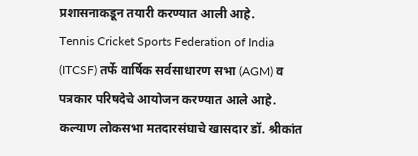प्रशासनाकडून तयारी करण्यात आली आहे.
Tennis Cricket Sports Federation of India (ITCSF) तर्फे वार्षिक सर्वसाधारण सभा (AGM) व पत्रकार परिषदेचे आयोजन करण्यात आले आहे. कल्याण लोकसभा मतदारसंघाचे खासदार डॉ. श्रीकांत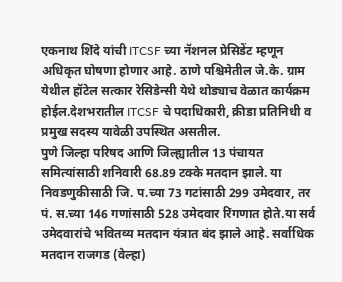एकनाथ शिंदे यांची ITCSF च्या नॅशनल प्रेसिडेंट म्हणून अधिकृत घोषणा होणार आहे. ठाणे पश्चिमेतील जे.के. ग्राम येथील हॉटेल सत्कार रेसिडेन्सी येथे थोड्याच वेळात कार्यक्रम होईल.देशभरातील ITCSF चे पदाधिकारी, क्रीडा प्रतिनिधी व प्रमुख सदस्य यावेळी उपस्थित असतील.
पुणे जिल्हा परिषद आणि जिल्ह्यातील 13 पंचायत समित्यांसाठी शनिवारी 68.89 टक्के मतदान झाले. या निवडणुकीसाठी जि. प.च्या 73 गटांसाठी 299 उमेदवार, तर पं. स.च्या 146 गणांसाठी 528 उमेदवार रिंगणात होते.या सर्व उमेदवारांचे भवितव्य मतदान यंत्रात बंद झाले आहे. सर्वाधिक मतदान राजगड (वेल्हा)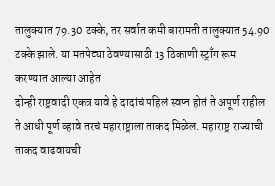तालुक्यात 79.30 टक्के, तर सर्वात कमी बारामती तालुक्यात 54.90 टक्के झाले. या मतपेट्या ठेवण्यासाठी 13 ठिकाणी स्ट्राँग रूम करण्यात आल्या आहेत
दोन्ही राष्ट्रवादी एकत्र यावे हे दादांचं पहिलं स्वप्न होतं ते अपूर्ण राहील ते आधी पूर्ण व्हावे तरचं महाराष्ट्राला ताकद मिळेल. महाराष्ट्र राज्याची ताकद वाढवायची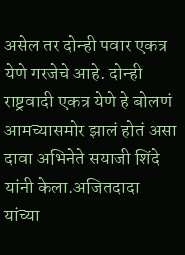असेल तर दोन्ही पवार एकत्र येणे गरजेचे आहे. दोन्ही राष्ट्रवादी एकत्र येणे हे बोलणं आमच्यासमोर झालं होतं असा दावा अभिनेते सयाजी शिंदे यांनी केला.अजितदादा यांच्या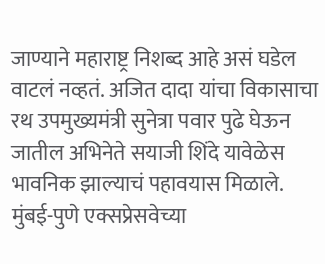जाण्याने महाराष्ट्र निशब्द आहे असं घडेल वाटलं नव्हतं. अजित दादा यांचा विकासाचा रथ उपमुख्यमंत्री सुनेत्रा पवार पुढे घेऊन जातील अभिनेते सयाजी शिंदे यावेळेस भावनिक झाल्याचं पहावयास मिळाले.
मुंबई-पुणे एक्सप्रेसवेच्या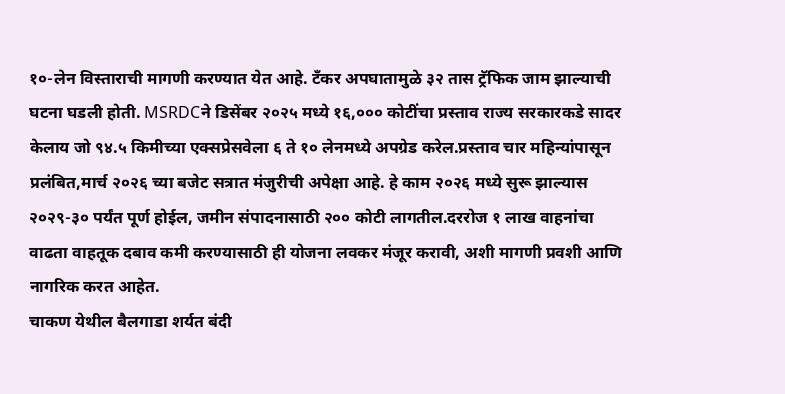१०-लेन विस्ताराची मागणी करण्यात येत आहे. टँकर अपघातामुळे ३२ तास ट्रॅफिक जाम झाल्याची घटना घडली होती. MSRDCने डिसेंबर २०२५ मध्ये १६,००० कोटींचा प्रस्ताव राज्य सरकारकडे सादर केलाय जो ९४.५ किमीच्या एक्सप्रेसवेला ६ ते १० लेनमध्ये अपग्रेड करेल.प्रस्ताव चार महिन्यांपासून प्रलंबित,मार्च २०२६ च्या बजेट सत्रात मंजुरीची अपेक्षा आहे. हे काम २०२६ मध्ये सुरू झाल्यास २०२९-३० पर्यंत पूर्ण होईल, जमीन संपादनासाठी २०० कोटी लागतील.दररोज १ लाख वाहनांचा वाढता वाहतूक दबाव कमी करण्यासाठी ही योजना लवकर मंजूर करावी, अशी मागणी प्रवशी आणि नागरिक करत आहेत.
चाकण येथील बैलगाडा शर्यत बंदी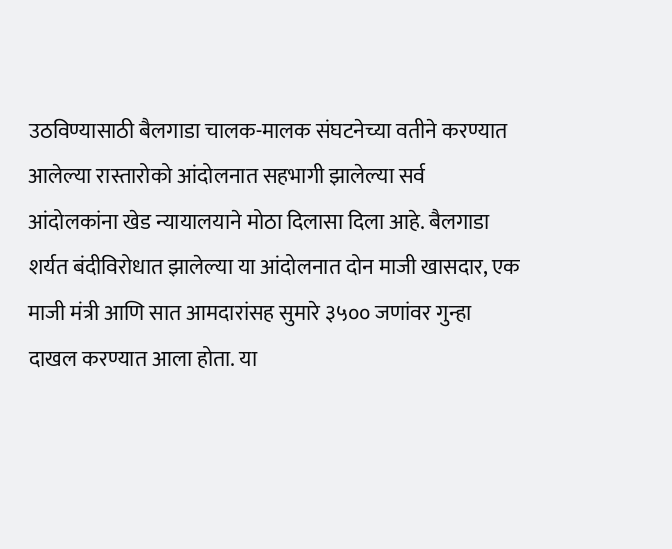उठविण्यासाठी बैलगाडा चालक-मालक संघटनेच्या वतीने करण्यात आलेल्या रास्तारोको आंदोलनात सहभागी झालेल्या सर्व आंदोलकांना खेड न्यायालयाने मोठा दिलासा दिला आहे. बैलगाडा शर्यत बंदीविरोधात झालेल्या या आंदोलनात दोन माजी खासदार, एक माजी मंत्री आणि सात आमदारांसह सुमारे ३५०० जणांवर गुन्हा दाखल करण्यात आला होता. या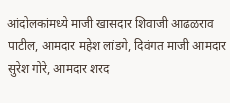आंदोलकांमध्ये माजी खासदार शिवाजी आढळराव पाटील, आमदार महेश लांडगे, दिवंगत माजी आमदार सुरेश गोरे, आमदार शरद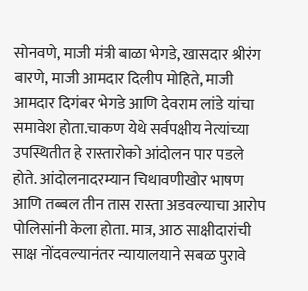सोनवणे, माजी मंत्री बाळा भेगडे, खासदार श्रीरंग बारणे, माजी आमदार दिलीप मोहिते, माजी आमदार दिगंबर भेगडे आणि देवराम लांडे यांचा समावेश होता.चाकण येथे सर्वपक्षीय नेत्यांच्या उपस्थितीत हे रास्तारोको आंदोलन पार पडले होते. आंदोलनादरम्यान चिथावणीखोर भाषण आणि तब्बल तीन तास रास्ता अडवल्याचा आरोप पोलिसांनी केला होता. मात्र, आठ साक्षीदारांची साक्ष नोंदवल्यानंतर न्यायालयाने सबळ पुरावे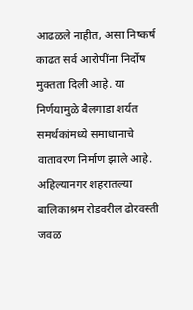आढळले नाहीत, असा निष्कर्ष काढत सर्व आरोपींना निर्दोष मुक्तता दिली आहे. या निर्णयामुळे बैलगाडा शर्यत समर्थकांमध्ये समाधानाचे वातावरण निर्माण झाले आहे.
अहिल्यानगर शहरातल्या बालिकाश्रम रोडवरील ढोरवस्ती जवळ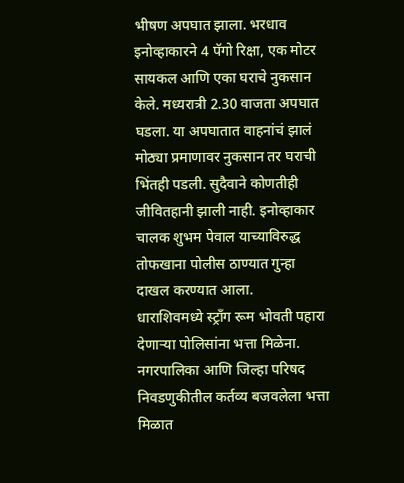भीषण अपघात झाला. भरधाव इनोव्हाकारने 4 पॅगो रिक्षा, एक मोटर सायकल आणि एका घराचे नुकसान केले. मध्यरात्री 2.30 वाजता अपघात घडला. या अपघातात वाहनांचं झालं मोठ्या प्रमाणावर नुकसान तर घराची भिंतही पडली. सुदैवाने कोणतीही जीवितहानी झाली नाही. इनोव्हाकार चालक शुभम पेवाल याच्याविरुद्ध तोफखाना पोलीस ठाण्यात गुन्हा दाखल करण्यात आला.
धाराशिवमध्ये स्ट्रॉंग रूम भोवती पहारा देणाऱ्या पोलिसांना भत्ता मिळेना. नगरपालिका आणि जिल्हा परिषद निवडणुकीतील कर्तव्य बजवलेला भत्ता मिळात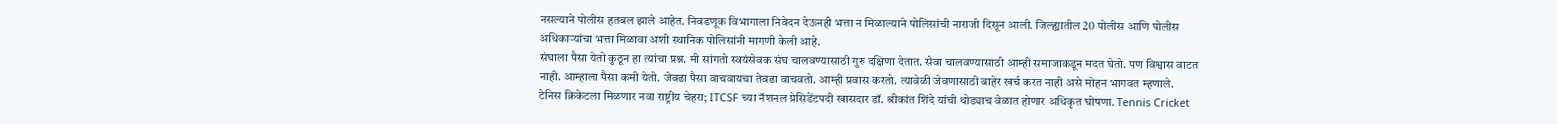नसल्याने पोलीस हतबल झाले आहेत. निवडणूक विभागाला निवेदन देऊनही भत्ता न मिळाल्याने पोलिसांची नाराजी दिसून आली. जिल्ह्यातील 20 पोलीस आणि पोलीस अधिकाऱ्यांचा भत्ता मिळावा अशी स्थानिक पोलिसांनी मागणी केली आहे.
संघाला पैसा येतो कुठून हा त्यांचा प्रश्न. मी सांगतो स्वयंसेवक संघ चालवण्यासाठी गुरु दक्षिणा देतात. सेवा चालवण्यासाठी आम्ही समाजाकडून मदत घेतो. पण विश्वास वाटत नाही. आम्हाला पैसा कमी येतो. जेवढा पैसा वाचवायचा तेवढा वाचवतो. आम्ही प्रवास करतो. त्यावेळी जेवणासाठी बाहेर खर्च करत नाही असे मोहन भागवत म्हणाले.
टेनिस क्रिकेटला मिळणार नवा राष्ट्रीय चेहरा; ITCSF च्या नॅशनल प्रेसिडेंटपदी खासदार डॉ. श्रीकांत शिंदे यांची थोड्याच वेळात होणार अधिकृत घोषणा. Tennis Cricket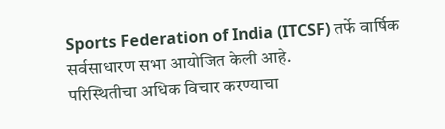Sports Federation of India (ITCSF) तर्फे वार्षिक सर्वसाधारण सभा आयोजित केली आहे.
परिस्थितीचा अधिक विचार करण्याचा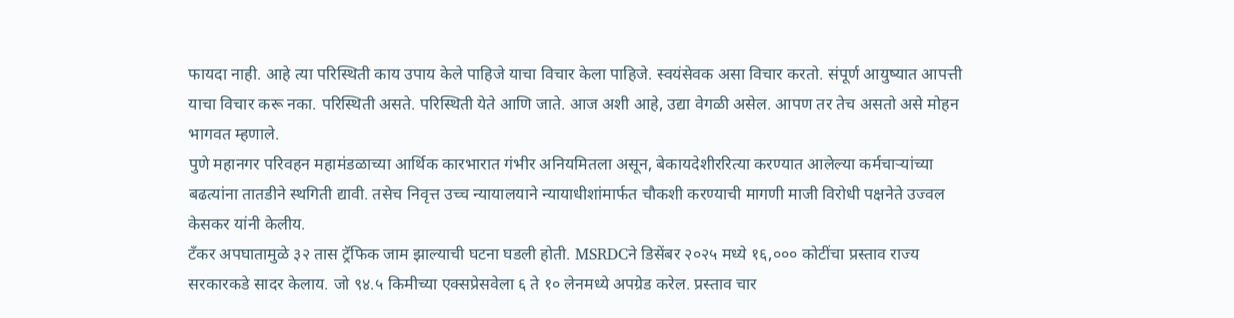फायदा नाही. आहे त्या परिस्थिती काय उपाय केले पाहिजे याचा विचार केला पाहिजे. स्वयंसेवक असा विचार करतो. संपूर्ण आयुष्यात आपत्ती याचा विचार करू नका. परिस्थिती असते. परिस्थिती येते आणि जाते. आज अशी आहे, उद्या वेगळी असेल. आपण तर तेच असतो असे मोहन भागवत म्हणाले.
पुणे महानगर परिवहन महामंडळाच्या आर्थिक कारभारात गंभीर अनियमितला असून, बेकायदेशीररित्या करण्यात आलेल्या कर्मचाऱ्यांच्या बढत्यांना तातडीने स्थगिती द्यावी. तसेच निवृत्त उच्च न्यायालयाने न्यायाधीशांमार्फत चौकशी करण्याची मागणी माजी विरोधी पक्षनेते उज्वल केसकर यांनी केलीय.
टँकर अपघातामुळे ३२ तास ट्रॅफिक जाम झाल्याची घटना घडली होती. MSRDCने डिसेंबर २०२५ मध्ये १६,००० कोटींचा प्रस्ताव राज्य सरकारकडे सादर केलाय. जो ९४.५ किमीच्या एक्सप्रेसवेला ६ ते १० लेनमध्ये अपग्रेड करेल. प्रस्ताव चार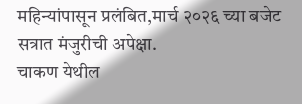महिन्यांपासून प्रलंबित,मार्च २०२६ च्या बजेट सत्रात मंजुरीची अपेक्षा.
चाकण येथील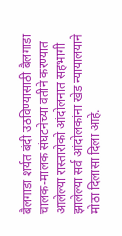बैलगाडा शर्यत बंदी उठविण्यासाठी बैलगाडा चालक-मालक संघटनेच्या वतीने करण्यात आलेल्या रास्तारोको आंदोलनात सहभागी झालेल्या सर्व आंदोलकांना खेड न्यायालयाने मोठा दिलासा दिला आहे.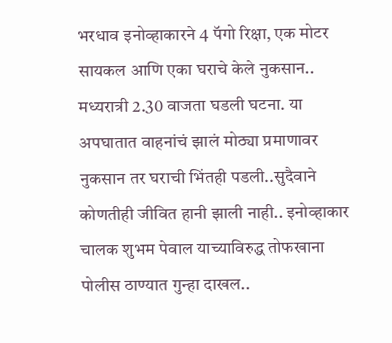भरधाव इनोव्हाकारने 4 पॅगो रिक्षा, एक मोटर सायकल आणि एका घराचे केले नुकसान.. मध्यरात्री 2.30 वाजता घडली घटना. या अपघातात वाहनांचं झालं मोठ्या प्रमाणावर नुकसान तर घराची भिंतही पडली..सुदैवाने कोणतीही जीवित हानी झाली नाही.. इनोव्हाकार चालक शुभम पेवाल याच्याविरुद्ध तोफखाना पोलीस ठाण्यात गुन्हा दाखल..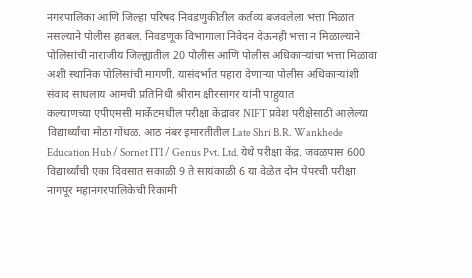नगरपालिका आणि जिल्हा परिषद निवडणुकीतील कर्तव्य बजवलेला भत्ता मिळात नसल्याने पोलीस हतबल. निवडणूक विभागाला निवेदन देऊनही भत्ता न मिळाल्याने पोलिसांची नाराजीय जिल्ह्यातील 20 पोलीस आणि पोलीस अधिकाऱ्यांचा भत्ता मिळावा अशी स्थानिक पोलिसांची मागणी. यासंदर्भात पहारा देणाऱ्या पोलीस अधिकाऱ्यांशी संवाद साधलाय आमची प्रतिनिधी श्रीराम क्षीरसागर यांनी पाहुयात
कल्याणच्या एपीएमसी मार्केटमधील परीक्षा केंद्रावर NIFT प्रवेश परीक्षेसाठी आलेल्या विद्यार्थ्यांचा मोठा गोंधळ. आठ नंबर इमारतीतील Late Shri B.R. Wankhede Education Hub / Sornet ITI / Genus Pvt. Ltd. येथे परीक्षा केंद्र. जवळपास 600 विद्यार्थ्यांची एका दिवसात सकाळी 9 ते सायंकाळी 6 या वेळेत दोन पेपरची परीक्षा
नागपूर महानगरपालिकेची रिकामी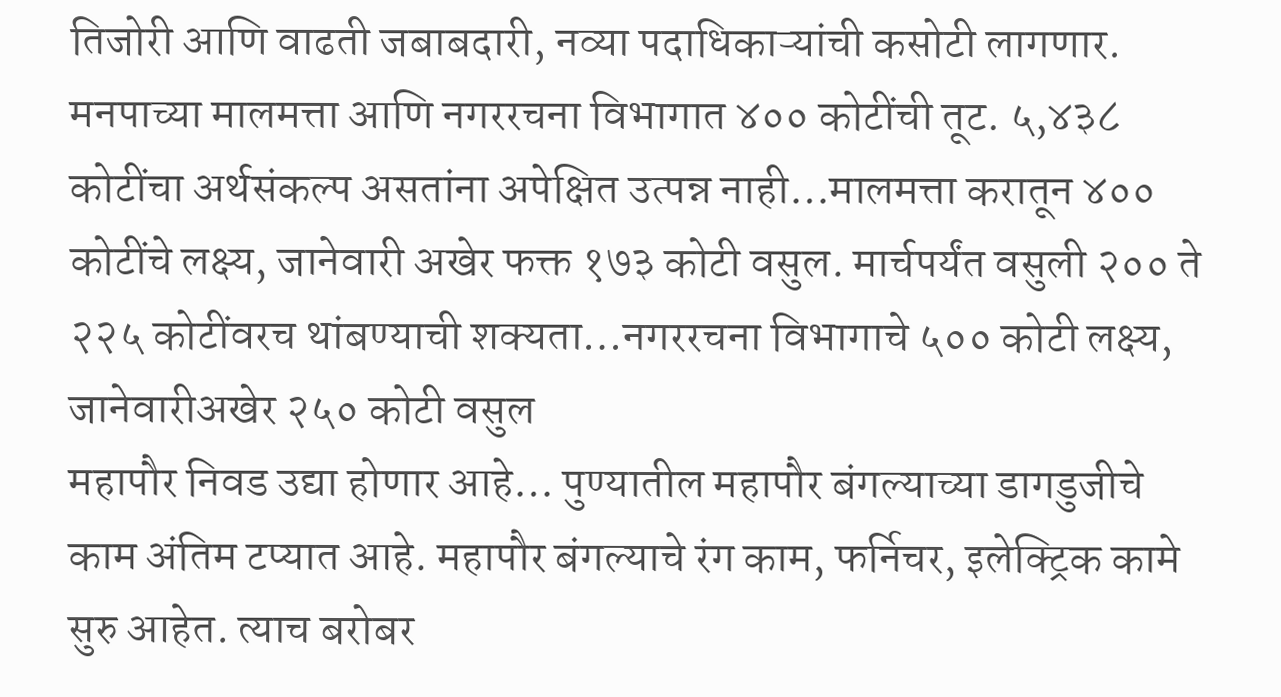तिजोरी आणि वाढती जबाबदारी, नव्या पदाधिकाऱ्यांची कसोटी लागणार. मनपाच्या मालमत्ता आणि नगररचना विभागात ४०० कोटींची तूट. ५,४३८ कोटींचा अर्थसंकल्प असतांना अपेक्षित उत्पन्न नाही…मालमत्ता करातून ४०० कोटींचे लक्ष्य, जानेवारी अखेर फक्त १७३ कोटी वसुल. मार्चपर्यंत वसुली २०० ते २२५ कोटींवरच थांबण्याची शक्यता…नगररचना विभागाचे ५०० कोटी लक्ष्य, जानेवारीअखेर २५० कोटी वसुल
महापौर निवड उद्या होणार आहे… पुण्यातील महापौर बंगल्याच्या डागडुजीचे काम अंतिम टप्यात आहे. महापौर बंगल्याचे रंग काम, फर्निचर, इलेक्ट्रिक कामे सुरु आहेत. त्याच बरोबर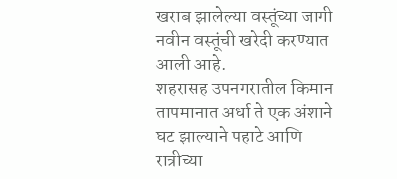खराब झालेल्या वस्तूंच्या जागी नवीन वस्तूंची खरेदी करण्यात आली आहे.
शहरासह उपनगरातील किमान तापमानात अर्धा ते एक अंशाने घट झाल्याने पहाटे आणि रात्रीच्या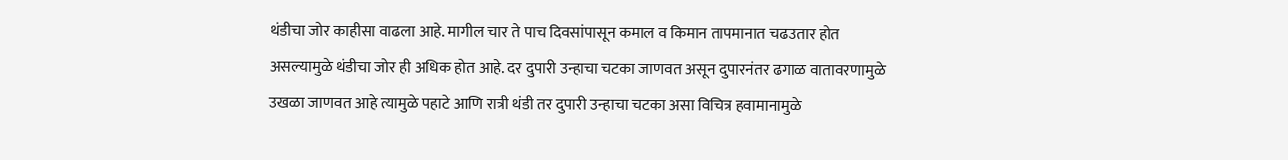थंडीचा जोर काहीसा वाढला आहे. मागील चार ते पाच दिवसांपासून कमाल व किमान तापमानात चढउतार होत असल्यामुळे थंडीचा जोर ही अधिक होत आहे. दर दुपारी उन्हाचा चटका जाणवत असून दुपारनंतर ढगाळ वातावरणामुळे उखळा जाणवत आहे त्यामुळे पहाटे आणि रात्री थंडी तर दुपारी उन्हाचा चटका असा विचित्र हवामानामुळे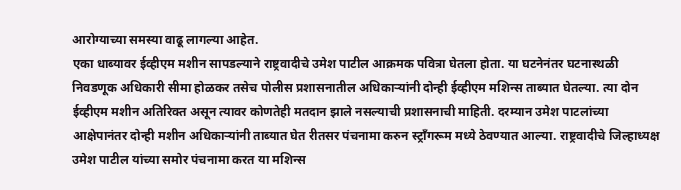आरोग्याच्या समस्या वाढू लागल्या आहेत.
एका धाब्यावर ईव्हीएम मशीन सापडल्याने राष्ट्रवादीचे उमेश पाटील आक्रमक पवित्रा घेतला होता. या घटनेनंतर घटनास्थळी निवडणूक अधिकारी सीमा होळकर तसेच पोलीस प्रशासनातील अधिकाऱ्यांनी दोन्ही ईव्हीएम मशिन्स ताब्यात घेतल्या. त्या दोन ईव्हीएम मशीन अतिरिक्त असून त्यावर कोणतेही मतदान झाले नसल्याची प्रशासनाची माहिती. दरम्यान उमेश पाटलांच्या आक्षेपानंतर दोन्ही मशीन अधिकाऱ्यांनी ताब्यात घेत रीतसर पंचनामा करुन स्ट्रॉंगरूम मध्ये ठेवण्यात आल्या. राष्ट्रवादीचे जिल्हाध्यक्ष उमेश पाटील यांच्या समोर पंचनामा करत या मशिन्स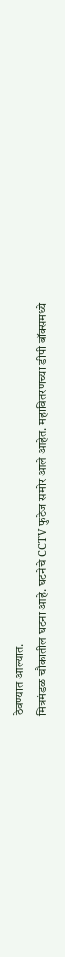ठेवण्यात आल्यात.
मित्रमंडळ चौकातील घटना आहे. घटनेचे CCTV फुटेज समोर आले आहेत. महावितरणच्या डीपी बॉक्समध्ये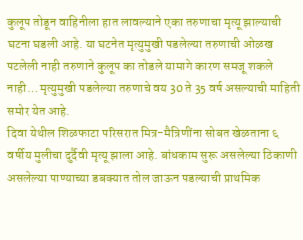कुलूप तोडून वाहिनीला हात लावल्याने एका तरुणाचा मृत्यू झाल्याची घटना घडली आहे. या घटनेत मृत्युमुखी पडलेल्या तरुणाची ओळख पटलेली नाही तरुणाने कुलूप का तोडले यामागे कारण समजू शकले नाही… मृत्युमुखी पडलेल्या तरुणाचे वय 30 ते 35 वर्ष असल्याची माहिती समोर येत आहे.
दिवा येथील शिळफाटा परिसरात मित्र-मैत्रिणींना सोबत खेळताना ६ वर्षीय मुलीचा दुर्दैवी मृत्यू झाला आहे. बांधकाम सुरू असलेल्या ठिकाणी असलेल्या पाण्याच्या डबक्यात तोल जाऊन पडल्याची प्राथमिक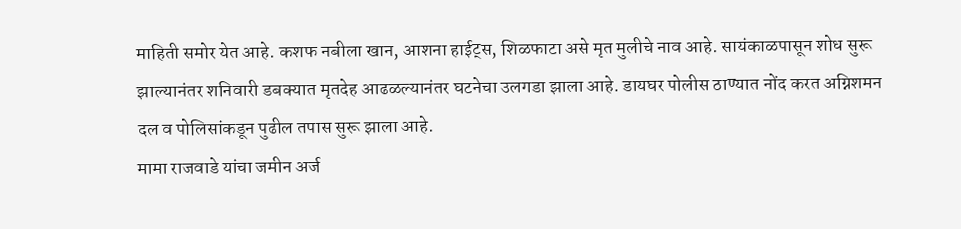माहिती समोर येत आहे. कशफ नबीला खान, आशना हाईट्स, शिळफाटा असे मृत मुलीचे नाव आहे. सायंकाळपासून शोध सुरू झाल्यानंतर शनिवारी डबक्यात मृतदेह आढळल्यानंतर घटनेचा उलगडा झाला आहे. डायघर पोलीस ठाण्यात नोंद करत अग्निशमन दल व पोलिसांकडून पुढील तपास सुरू झाला आहे.
मामा राजवाडे यांचा जमीन अर्ज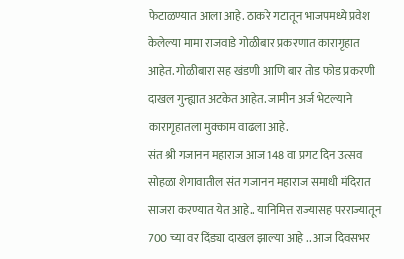फेटाळण्यात आला आहे. ठाकरे गटातून भाजपमध्ये प्रवेश केलेल्या मामा राजवाडे गोळीबार प्रकरणात कारागृहात आहेत. गोळीबारा सह खंडणी आणि बार तोड फोड प्रकरणी दाखल गुन्ह्यात अटकेत आहेत. जामीन अर्ज भेटल्याने कारागृहातला मुक्काम वाढला आहे.
संत श्री गजानन महाराज आज 148 वा प्रगट दिन उत्सव सोहळा शेगावातील संत गजानन महाराज समाधी मंदिरात साजरा करण्यात येत आहे.. यानिमित्त राज्यासह परराज्यातून 700 च्या वर दिंड्या दाखल झाल्या आहे .. आज दिवसभर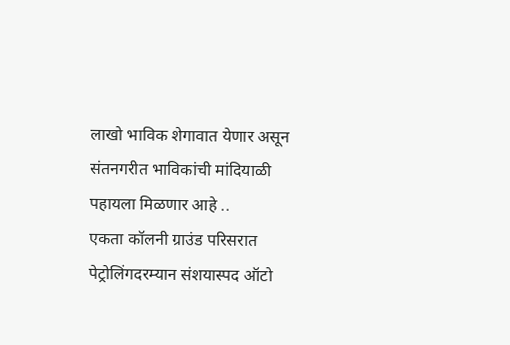लाखो भाविक शेगावात येणार असून संतनगरीत भाविकांची मांदियाळी पहायला मिळणार आहे ..
एकता कॉलनी ग्राउंड परिसरात पेट्रोलिंगदरम्यान संशयास्पद ऑटो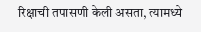रिक्षाची तपासणी केली असता, त्यामध्ये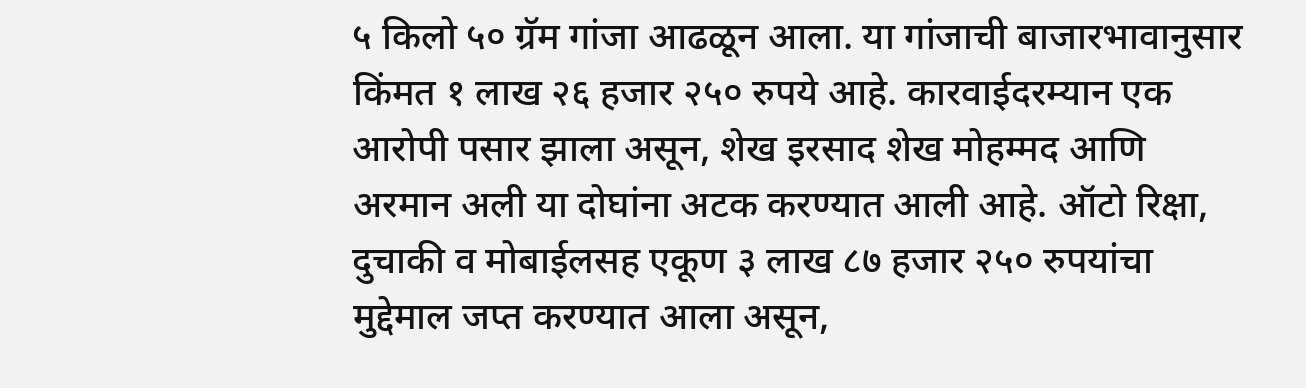५ किलो ५० ग्रॅम गांजा आढळून आला. या गांजाची बाजारभावानुसार किंमत १ लाख २६ हजार २५० रुपये आहे. कारवाईदरम्यान एक आरोपी पसार झाला असून, शेख इरसाद शेख मोहम्मद आणि अरमान अली या दोघांना अटक करण्यात आली आहे. ऑटो रिक्षा, दुचाकी व मोबाईलसह एकूण ३ लाख ८७ हजार २५० रुपयांचा मुद्देमाल जप्त करण्यात आला असून,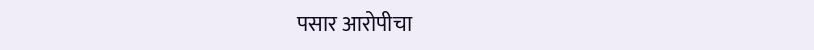पसार आरोपीचा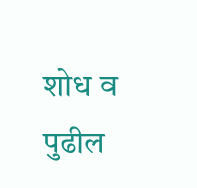शोध व पुढील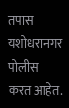तपास यशोधरानगर पोलीस करत आहेत.